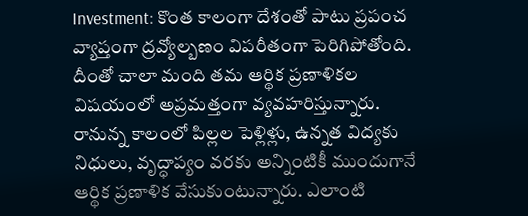Investment: కొంత కాలంగా దేశంతో పాటు ప్రపంచ వ్యాప్తంగా ద్రవ్యోల్బణం విపరీతంగా పెరిగిపోతోంది. దీంతో చాలా మంది తమ ఆర్థిక ప్రణాళికల విషయంలో అప్రమత్తంగా వ్యవహరిస్తున్నారు.
రానున్న కాలంలో పిల్లల పెళ్లిళ్లు, ఉన్నత విద్యకు నిధులు, వృద్ధాప్యం వరకు అన్నింటికీ ముందుగానే ఆర్థిక ప్రణాళిక వేసుకుంటున్నారు. ఎలాంటి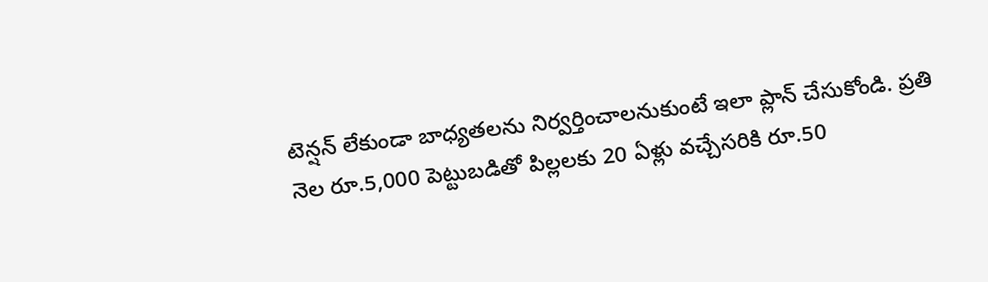టెన్షన్ లేకుండా బాధ్యతలను నిర్వర్తించాలనుకుంటే ఇలా ప్లాన్ చేసుకోండి. ప్రతి నెల రూ.5,000 పెట్టుబడితో పిల్లలకు 20 ఏళ్లు వచ్చేసరికి రూ.50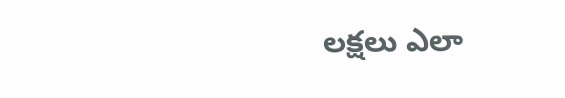లక్షలు ఎలా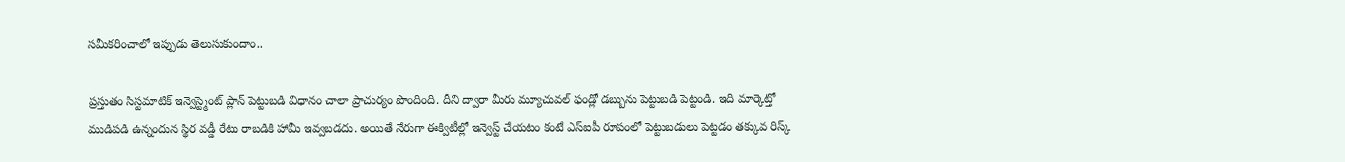సమీకరించాలో ఇప్పుడు తెలుసుకుందాం..

ప్రస్తుతం సిస్టమాటిక్ ఇన్వెస్ట్మెంట్ ప్లాన్ పెట్టుబడి విధానం చాలా ప్రాచుర్యం పొందింది. దీని ద్వారా మీరు మ్యూచువల్ ఫండ్లో డబ్బును పెట్టుబడి పెట్టండి. ఇది మార్కెట్తో ముడిపడి ఉన్నందున స్థిర వడ్డీ రేటు రాబడికి హామీ ఇవ్వబడదు. అయితే నేరుగా ఈక్విటీల్లో ఇన్వెస్ట్ చేయటం కంటే ఎస్ఐపీ రూపంలో పెట్టుబడులు పెట్టడం తక్కువ రిస్క్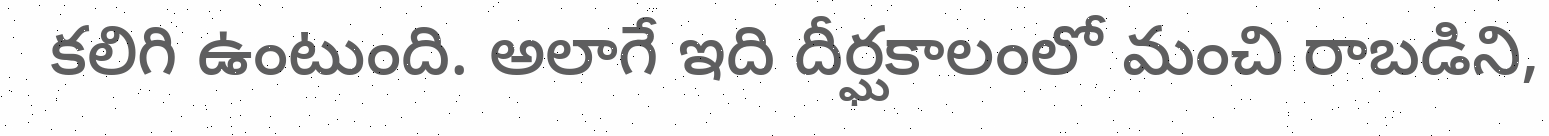కలిగి ఉంటుంది. అలాగే ఇది దీర్ఘకాలంలో మంచి రాబడిని,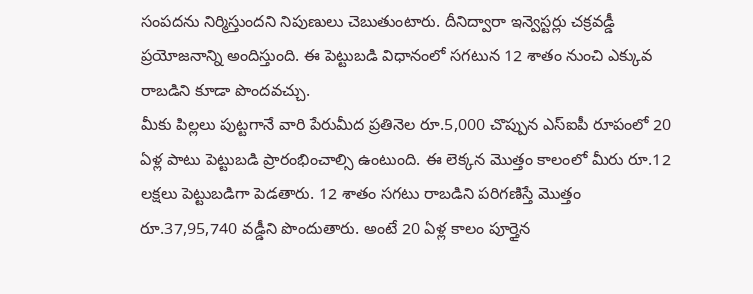సంపదను నిర్మిస్తుందని నిపుణులు చెబుతుంటారు. దీనిద్వారా ఇన్వెస్టర్లు చక్రవడ్డీ ప్రయోజనాన్ని అందిస్తుంది. ఈ పెట్టుబడి విధానంలో సగటున 12 శాతం నుంచి ఎక్కువ రాబడిని కూడా పొందవచ్చు.
మీకు పిల్లలు పుట్టగానే వారి పేరుమీద ప్రతినెల రూ.5,000 చొప్పున ఎస్ఐపీ రూపంలో 20 ఏళ్ల పాటు పెట్టుబడి ప్రారంభించాల్సి ఉంటుంది. ఈ లెక్కన మెుత్తం కాలంలో మీరు రూ.12 లక్షలు పెట్టుబడిగా పెడతారు. 12 శాతం సగటు రాబడిని పరిగణిస్తే మెుత్తం రూ.37,95,740 వడ్డీని పొందుతారు. అంటే 20 ఏళ్ల కాలం పూర్తైన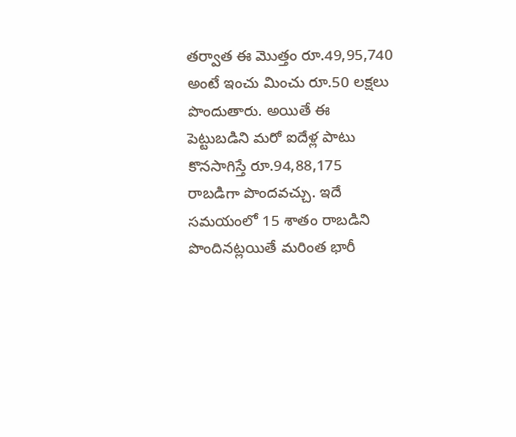తర్వాత ఈ మెుత్తం రూ.49,95,740 అంటే ఇంచు మించు రూ.50 లక్షలు పొందుతారు. అయితే ఈ పెట్టుబడిని మరో ఐదేళ్ల పాటు కొనసాగిస్తే రూ.94,88,175 రాబడిగా పొందవచ్చు. ఇదే సమయంలో 15 శాతం రాబడిని పొందినట్లయితే మరింత భారీ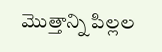మెుత్తాన్ని పిల్లల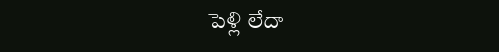పెళ్లి లేదా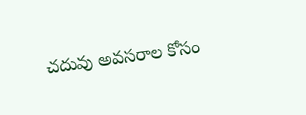చదువు అవసరాల కోసం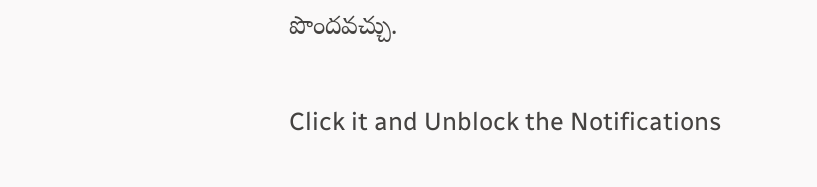పొందవచ్చు.


Click it and Unblock the Notifications